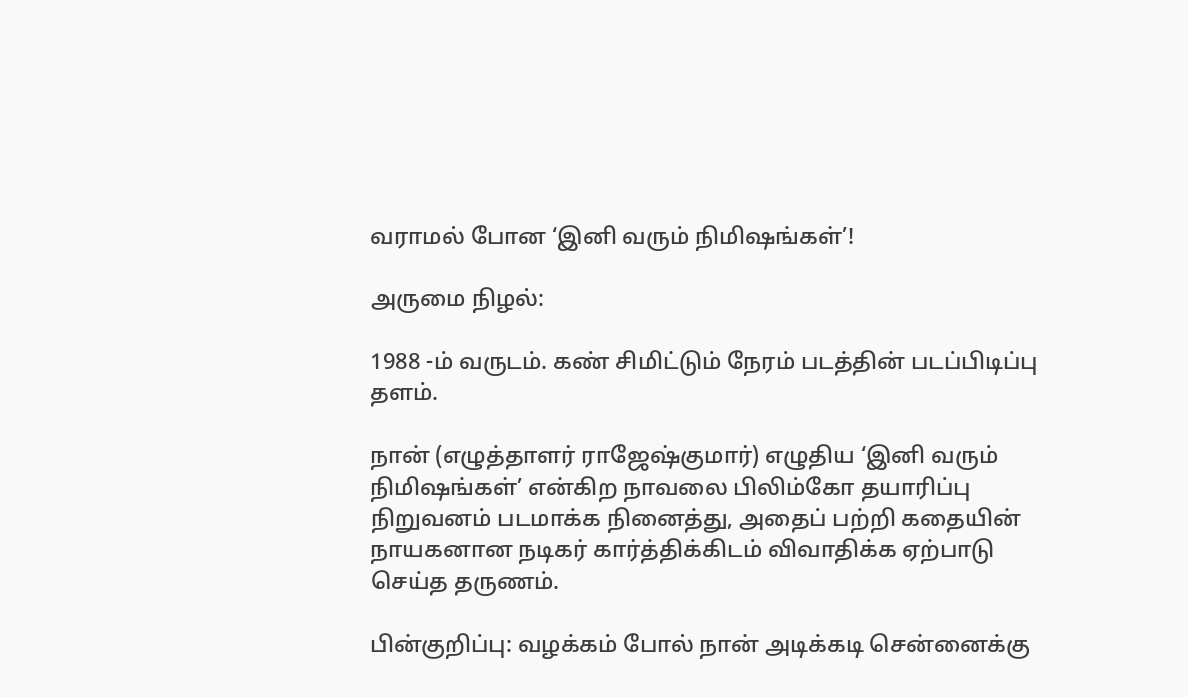வராமல் போன ‘இனி வரும் நிமிஷங்கள்’!

அருமை நிழல்:

1988 -ம் வருடம். கண் சிமிட்டும் நேரம் படத்தின் படப்பிடிப்பு தளம்.

நான் (எழுத்தாளர் ராஜேஷ்குமார்) எழுதிய ‘இனி வரும் நிமிஷங்கள்’ என்கிற நாவலை பிலிம்கோ தயாரிப்பு நிறுவனம் படமாக்க நினைத்து, அதைப் பற்றி கதையின் நாயகனான நடிகர் கார்த்திக்கிடம் விவாதிக்க ஏற்பாடு செய்த தருணம்.

பின்குறிப்பு: வழக்கம் போல் நான் அடிக்கடி சென்னைக்கு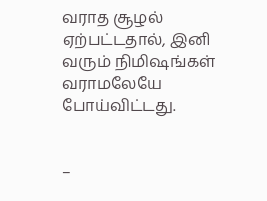வராத சூழல் ஏற்பட்டதால், இனி வரும் நிமிஷங்கள் வராமலேயே போய்விட்டது.


–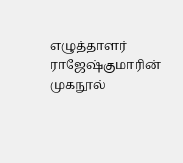எழுத்தாளர் ராஜேஷ்குமாரின் முகநூல்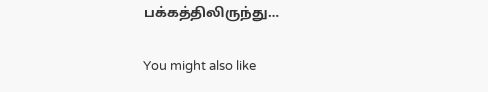பக்கத்திலிருந்து…

You might also like